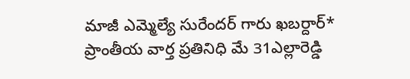మాజీ ఎమ్మెల్యే సురేందర్ గారు ఖబర్దార్*
ప్రాంతీయ వార్త ప్రతినిధి మే 31ఎల్లారెడ్డి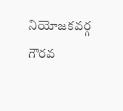నియోజకవర్గ గౌరవ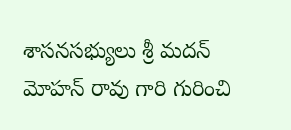శాసనసభ్యులు శ్రీ మదన్ మోహన్ రావు గారి గురించి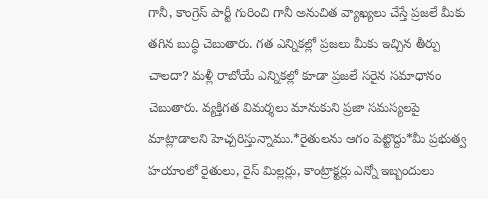గానీ, కాంగ్రెస్ పార్టీ గురించి గానీ అనుచిత వ్యాఖ్యలు చేస్తే ప్రజలే మీకు తగిన బుద్ధి చెబుతారు. గత ఎన్నికల్లో ప్రజలు మీకు ఇచ్చిన తీర్పు చాలదా? మళ్లీ రాబోయే ఎన్నికల్లో కూడా ప్రజలే సరైన సమాధానం చెబుతారు. వ్యక్తిగత విమర్శలు మానుకుని ప్రజా సమస్యలపై మాట్లాడాలని హెచ్చరిస్తున్నాము.*రైతులను ఆగం పెట్టొద్దు*మీ ప్రభుత్వ హయాంలో రైతులు, రైస్ మిల్లర్లు, కాంట్రాక్టర్లు ఎన్నో ఇబ్బందులు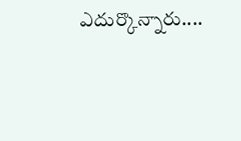ఎదుర్కొన్నారు....